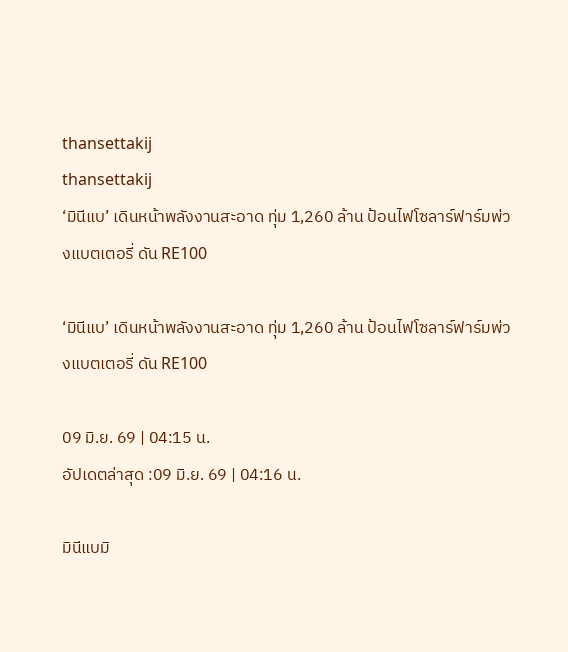thansettakij
thansettakij
‘มินีแบ’ เดินหน้าพลังงานสะอาด ทุ่ม 1,260 ล้าน ป้อนไฟโซลาร์ฟาร์มพ่วงแบตเตอรี่ ดัน RE100

‘มินีแบ’ เดินหน้าพลังงานสะอาด ทุ่ม 1,260 ล้าน ป้อนไฟโซลาร์ฟาร์มพ่วงแบตเตอรี่ ดัน RE100

09 มิ.ย. 69 | 04:15 น.
อัปเดตล่าสุด :09 มิ.ย. 69 | 04:16 น.

มินีแบมิ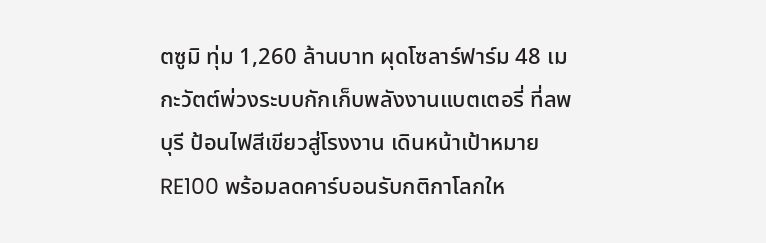ตซูมิ ทุ่ม 1,260 ล้านบาท ผุดโซลาร์ฟาร์ม 48 เมกะวัตต์พ่วงระบบกักเก็บพลังงานแบตเตอรี่ ที่ลพบุรี ป้อนไฟสีเขียวสู่โรงงาน เดินหน้าเป้าหมาย RE100 พร้อมลดคาร์บอนรับกติกาโลกให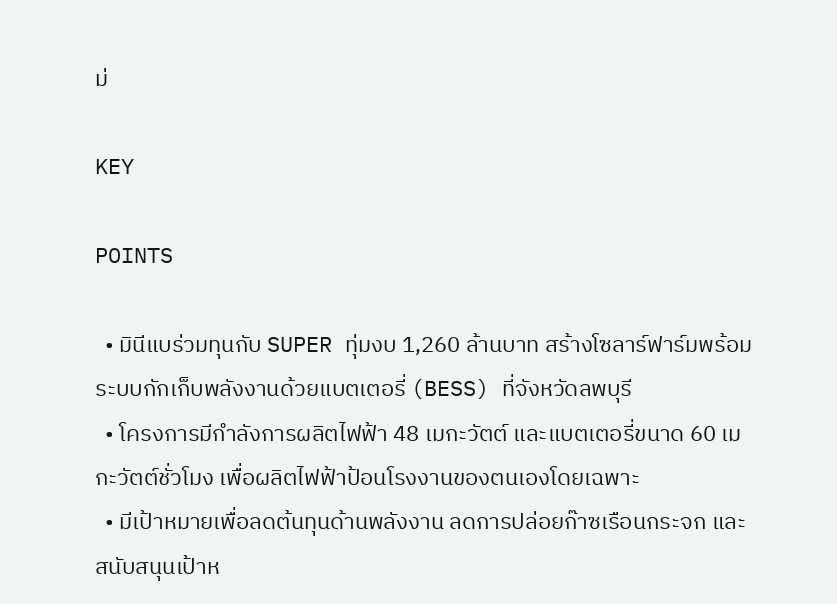ม่

KEY

POINTS

  • มินีแบร่วมทุนกับ SUPER ทุ่มงบ 1,260 ล้านบาท สร้างโซลาร์ฟาร์มพร้อมระบบกักเก็บพลังงานด้วยแบตเตอรี่ (BESS) ที่จังหวัดลพบุรี
  • โครงการมีกำลังการผลิตไฟฟ้า 48 เมกะวัตต์ และแบตเตอรี่ขนาด 60 เมกะวัตต์ชั่วโมง เพื่อผลิตไฟฟ้าป้อนโรงงานของตนเองโดยเฉพาะ
  • มีเป้าหมายเพื่อลดต้นทุนด้านพลังงาน ลดการปล่อยก๊าซเรือนกระจก และสนับสนุนเป้าห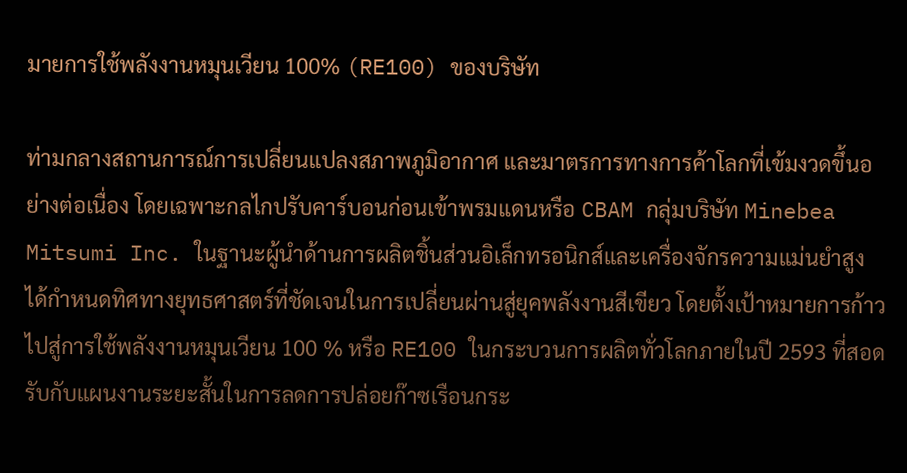มายการใช้พลังงานหมุนเวียน 100% (RE100) ของบริษัท

ท่ามกลางสถานการณ์การเปลี่ยนแปลงสภาพภูมิอากาศ และมาตรการทางการค้าโลกที่เข้มงวดขึ้นอย่างต่อเนื่อง โดยเฉพาะกลไกปรับคาร์บอนก่อนเข้าพรมแดนหรือ CBAM กลุ่มบริษัท Minebea Mitsumi Inc. ในฐานะผู้นำด้านการผลิตชิ้นส่วนอิเล็กทรอนิกส์และเครื่องจักรความแม่นยำสูง ได้กำหนดทิศทางยุทธศาสตร์ที่ชัดเจนในการเปลี่ยนผ่านสู่ยุคพลังงานสีเขียว โดยตั้งเป้าหมายการก้าวไปสู่การใช้พลังงานหมุนเวียน 100 % หรือ RE100 ในกระบวนการผลิตทั่วโลกภายในปี 2593 ที่สอดรับกับแผนงานระยะสั้นในการลดการปล่อยก๊าซเรือนกระ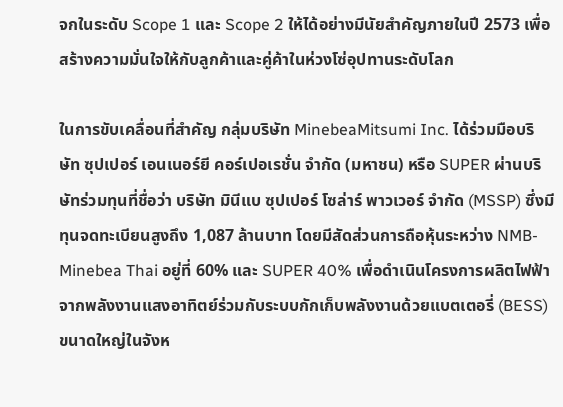จกในระดับ Scope 1 และ Scope 2 ให้ได้อย่างมีนัยสำคัญภายในปี 2573 เพื่อสร้างความมั่นใจให้กับลูกค้าและคู่ค้าในห่วงโซ่อุปทานระดับโลก

ในการขับเคลื่อนที่สำคัญ กลุ่มบริษัท MinebeaMitsumi Inc. ได้ร่วมมือบริษัท ซุปเปอร์ เอนเนอร์ยี คอร์เปอเรชั่น จำกัด (มหาชน) หรือ SUPER ผ่านบริษัทร่วมทุนที่ชื่อว่า บริษัท มินีแบ ซุปเปอร์ โซล่าร์ พาวเวอร์ จำกัด (MSSP) ซึ่งมีทุนจดทะเบียนสูงถึง 1,087 ล้านบาท โดยมีสัดส่วนการถือหุ้นระหว่าง NMB-Minebea Thai อยู่ที่ 60% และ SUPER 40% เพื่อดำเนินโครงการผลิตไฟฟ้าจากพลังงานแสงอาทิตย์ร่วมกับระบบกักเก็บพลังงานด้วยแบตเตอรี่ (BESS) ขนาดใหญ่ในจังห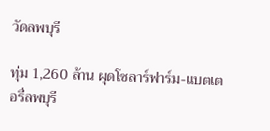วัดลพบุรี

ทุ่ม 1,260 ล้าน ผุดโซลาร์ฟาร์ม-แบตเตอรี่ลพบุรี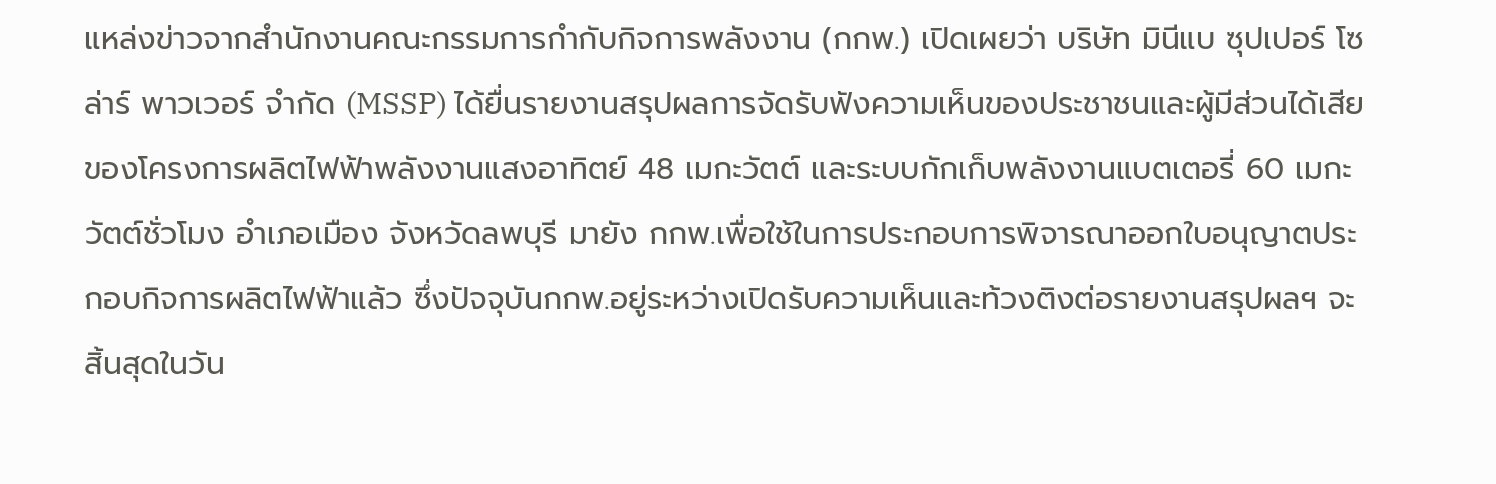แหล่งข่าวจากสำนักงานคณะกรรมการกำกับกิจการพลังงาน (กกพ.) เปิดเผยว่า บริษัท มินีแบ ซุปเปอร์ โซล่าร์ พาวเวอร์ จำกัด (MSSP) ได้ยื่นรายงานสรุปผลการจัดรับฟังความเห็นของประชาชนและผู้มีส่วนได้เสีย ของโครงการผลิตไฟฟ้าพลังงานแสงอาทิตย์ 48 เมกะวัตต์ และระบบกักเก็บพลังงานแบตเตอรี่ 60 เมกะวัตต์ชั่วโมง อำเภอเมือง จังหวัดลพบุรี มายัง กกพ.เพื่อใช้ในการประกอบการพิจารณาออกใบอนุญาตประกอบกิจการผลิตไฟฟ้าแล้ว ซึ่งปัจจุบันกกพ.อยู่ระหว่างเปิดรับความเห็นและท้วงติงต่อรายงานสรุปผลฯ จะสิ้นสุดในวัน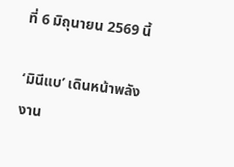ที่ 6 มิถุนายน 2569 นี้

‘มินีแบ’ เดินหน้าพลังงาน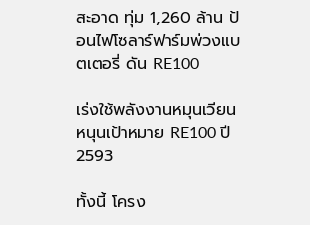สะอาด ทุ่ม 1,260 ล้าน ป้อนไฟโซลาร์ฟาร์มพ่วงแบตเตอรี่ ดัน RE100

เร่งใช้พลังงานหมุนเวียน หนุนเป้าหมาย RE100 ปี 2593

ทั้งนี้ โครง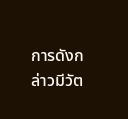การดังกล่าวมีวัต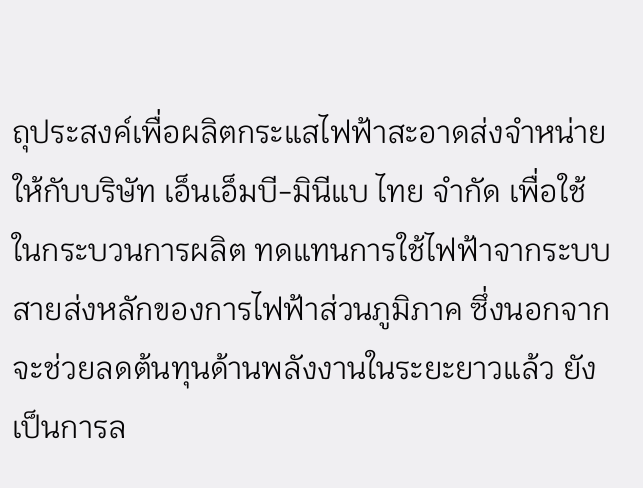ถุประสงค์เพื่อผลิตกระแสไฟฟ้าสะอาดส่งจำหน่ายให้กับบริษัท เอ็นเอ็มบี-มินีแบ ไทย จำกัด เพื่อใช้ในกระบวนการผลิต ทดแทนการใช้ไฟฟ้าจากระบบสายส่งหลักของการไฟฟ้าส่วนภูมิภาค ซึ่งนอกจากจะช่วยลดต้นทุนด้านพลังงานในระยะยาวแล้ว ยังเป็นการล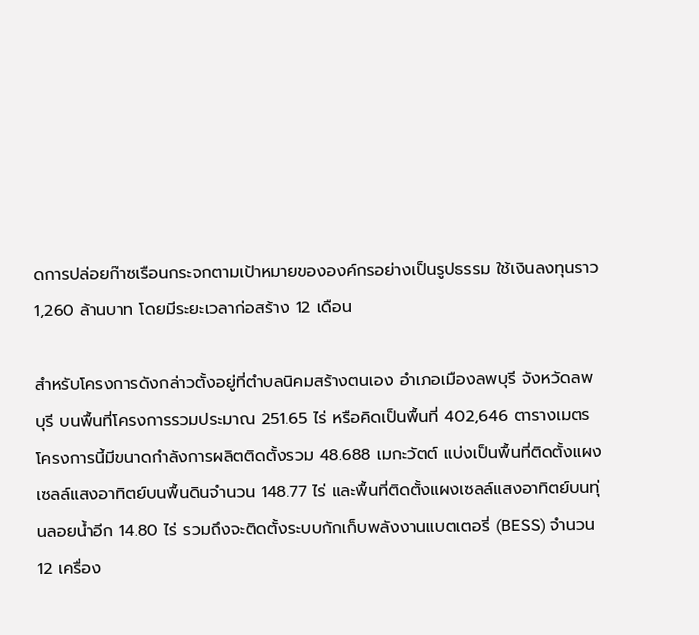ดการปล่อยก๊าซเรือนกระจกตามเป้าหมายขององค์กรอย่างเป็นรูปธรรม ใช้เงินลงทุนราว 1,260 ล้านบาท โดยมีระยะเวลาก่อสร้าง 12 เดือน

สำหรับโครงการดังกล่าวตั้งอยู่ที่ตำบลนิคมสร้างตนเอง อำเภอเมืองลพบุรี จังหวัดลพบุรี บนพื้นที่โครงการรวมประมาณ 251.65 ไร่ หรือคิดเป็นพื้นที่ 402,646 ตารางเมตร โครงการนี้มีขนาดกำลังการผลิตติดตั้งรวม 48.688 เมกะวัตต์ แบ่งเป็นพื้นที่ติดตั้งแผงเซลล์แสงอาทิตย์บนพื้นดินจำนวน 148.77 ไร่ และพื้นที่ติดตั้งแผงเซลล์แสงอาทิตย์บนทุ่นลอยนํ้าอีก 14.80 ไร่ รวมถึงจะติดตั้งระบบกักเก็บพลังงานแบตเตอรี่ (BESS) จำนวน 12 เครื่อง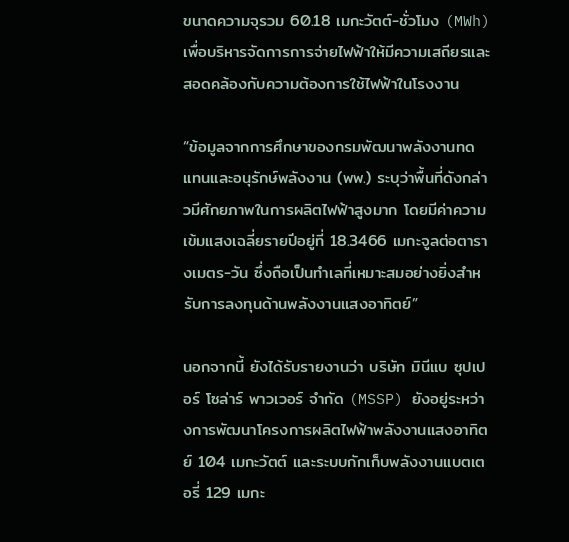ขนาดความจุรวม 60.18 เมกะวัตต์-ชั่วโมง (MWh) เพื่อบริหารจัดการการจ่ายไฟฟ้าให้มีความเสถียรและสอดคล้องกับความต้องการใช้ไฟฟ้าในโรงงาน

“ข้อมูลจากการศึกษาของกรมพัฒนาพลังงานทดแทนและอนุรักษ์พลังงาน (พพ.) ระบุว่าพื้นที่ดังกล่าวมีศักยภาพในการผลิตไฟฟ้าสูงมาก โดยมีค่าความเข้มแสงเฉลี่ยรายปีอยู่ที่ 18.3466 เมกะจูลต่อตารางเมตร-วัน ซึ่งถือเป็นทำเลที่เหมาะสมอย่างยิ่งสำหรับการลงทุนด้านพลังงานแสงอาทิตย์”

นอกจากนี้ ยังได้รับรายงานว่า บริษัท มินีแบ ซุปเปอร์ โซล่าร์ พาวเวอร์ จำกัด (MSSP) ยังอยู่ระหว่างการพัฒนาโครงการผลิตไฟฟ้าพลังงานแสงอาทิตย์ 104 เมกะวัตต์ และระบบกักเก็บพลังงานแบตเตอรี่ 129 เมกะ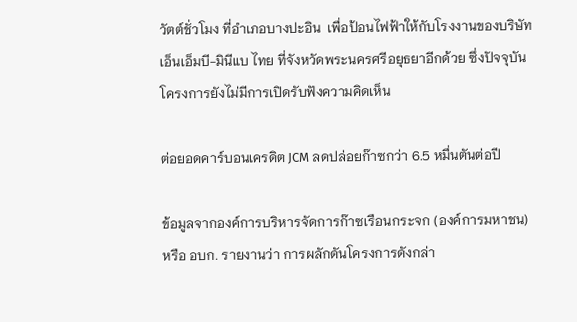วัตต์ชั่วโมง ที่อำเภอบางปะอิน  เพื่อป้อนไฟฟ้าให้กับโรงงานของบริษัท เอ็นเอ็มบี-มินีแบ ไทย ที่จังหวัดพระนครศรีอยุธยาอีกด้วย ซึ่งปัจจุบันโครงการยังไม่มีการเปิดรับฟังความคิดเห็น

ต่อยอดคาร์บอนเครดิต JCM ลดปล่อยก๊าซกว่า 6.5 หมื่นตันต่อปี

ข้อมูลจากองค์การบริหารจัดการก๊าซเรือนกระจก (องค์การมหาชน) หรือ อบก. รายงานว่า การผลักดันโครงการดังกล่า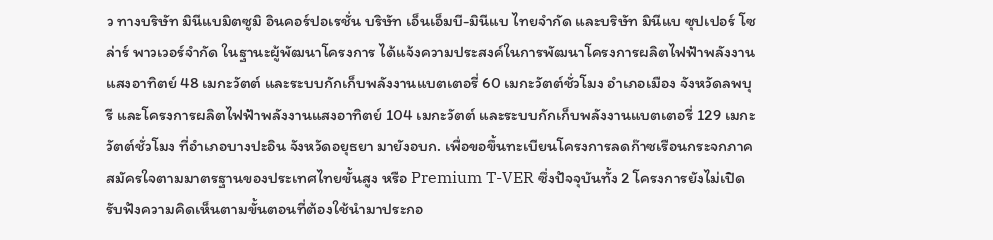ว ทางบริษัท มินีแบมิตซูมิ อินคอร์ปอเรชั่น บริษัท เอ็นเอ็มบี-มินีแบ ไทยจำกัด และบริษัท มินีแบ ซุปเปอร์ โซล่าร์ พาวเวอร์จำกัด ในฐานะผู้พัฒนาโครงการ ได้แจ้งความประสงค์ในการพัฒนาโครงการผลิตไฟฟ้าพลังงานแสงอาทิตย์ 48 เมกะวัตต์ และระบบกักเก็บพลังงานแบตเตอรี่ 60 เมกะวัตต์ชั่วโมง อำเภอเมือง จังหวัดลพบุรี และโครงการผลิตไฟฟ้าพลังงานแสงอาทิตย์ 104 เมกะวัตต์ และระบบกักเก็บพลังงานแบตเตอรี่ 129 เมกะวัตต์ชั่วโมง ที่อำเภอบางปะอิน จังหวัดอยุธยา มายังอบก. เพื่อขอขึ้นทะเบียนโครงการลดก๊าซเรือนกระจกภาคสมัครใจตามมาตรฐานของประเทศไทยขั้นสูง หรือ Premium T-VER ซึ่งปัจจุบันทั้ง 2 โครงการยังไม่เปิดรับฟังความคิดเห็นตามขั้นตอนที่ต้องใช้นำมาประกอ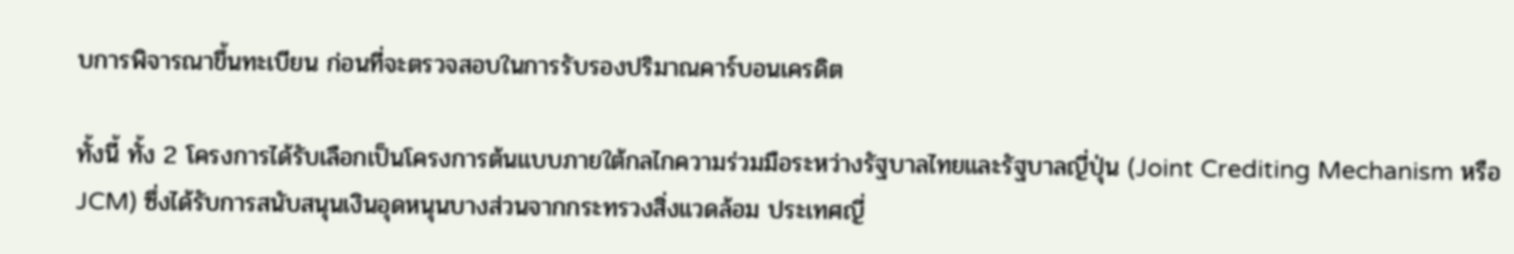บการพิจารณาขึ้นทะเบียน ก่อนที่จะตรวจสอบในการรับรองปริมาณคาร์บอนเครดิต

ทั้งนี้ ทั้ง 2 โครงการได้รับเลือกเป็นโครงการต้นแบบภายใต้กลไกความร่วมมือระหว่างรัฐบาลไทยและรัฐบาลญี่ปุ่น (Joint Crediting Mechanism หรือ JCM) ซึ่งได้รับการสนับสนุนเงินอุดหนุนบางส่วนจากกระทรวงสิ่งแวดล้อม ประเทศญี่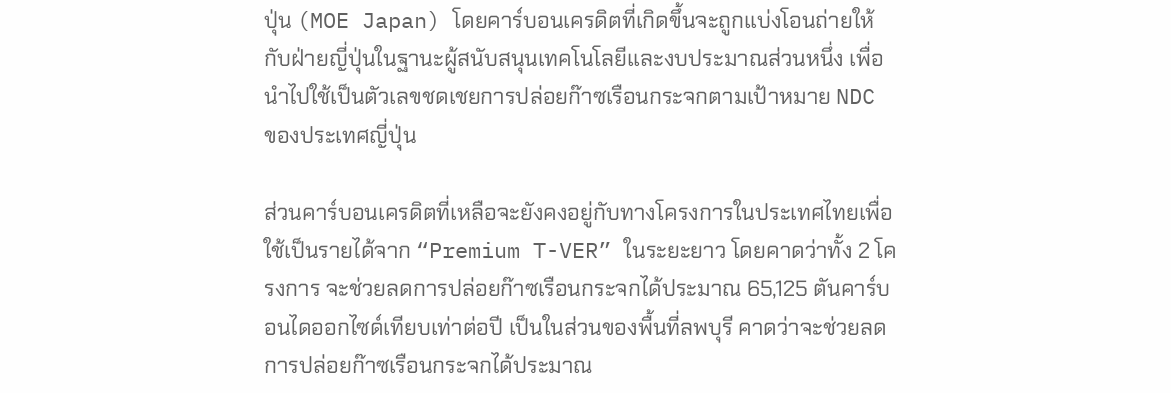ปุ่น (MOE Japan) โดยคาร์บอนเครดิตที่เกิดขึ้นจะถูกแบ่งโอนถ่ายให้กับฝ่ายญี่ปุ่นในฐานะผู้สนับสนุนเทคโนโลยีและงบประมาณส่วนหนึ่ง เพื่อนำไปใช้เป็นตัวเลขชดเชยการปล่อยก๊าซเรือนกระจกตามเป้าหมาย NDC ของประเทศญี่ปุ่น

ส่วนคาร์บอนเครดิตที่เหลือจะยังคงอยู่กับทางโครงการในประเทศไทยเพื่อใช้เป็นรายได้จาก “Premium T-VER” ในระยะยาว โดยคาดว่าทั้ง 2 โครงการ จะช่วยลดการปล่อยก๊าซเรือนกระจกได้ประมาณ 65,125 ตันคาร์บอนไดออกไซด์เทียบเท่าต่อปี เป็นในส่วนของพื้นที่ลพบุรี คาดว่าจะช่วยลดการปล่อยก๊าซเรือนกระจกได้ประมาณ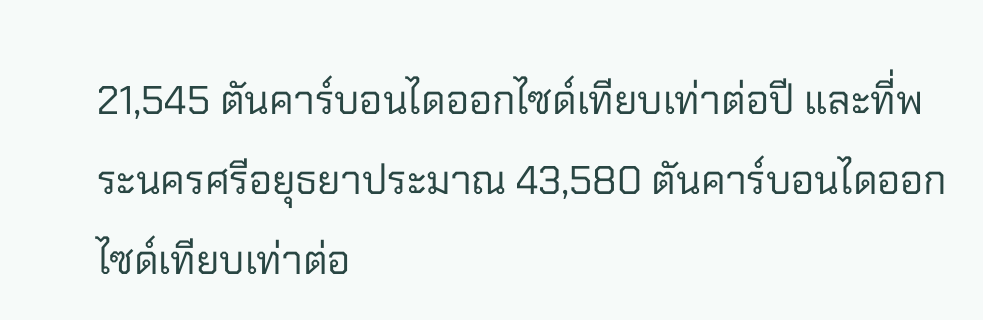21,545 ตันคาร์บอนไดออกไซด์เทียบเท่าต่อปี และที่พระนครศรีอยุธยาประมาณ 43,580 ตันคาร์บอนไดออกไซด์เทียบเท่าต่อ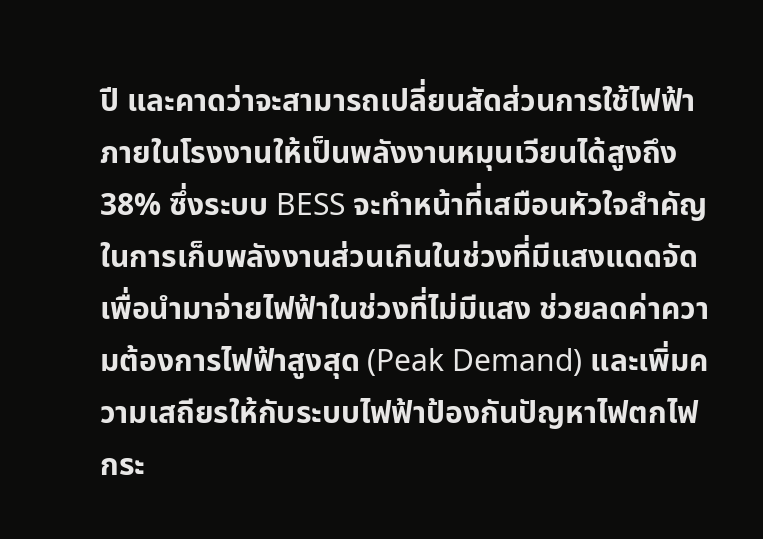ปี และคาดว่าจะสามารถเปลี่ยนสัดส่วนการใช้ไฟฟ้าภายในโรงงานให้เป็นพลังงานหมุนเวียนได้สูงถึง 38% ซึ่งระบบ BESS จะทำหน้าที่เสมือนหัวใจสำคัญในการเก็บพลังงานส่วนเกินในช่วงที่มีแสงแดดจัด เพื่อนำมาจ่ายไฟฟ้าในช่วงที่ไม่มีแสง ช่วยลดค่าความต้องการไฟฟ้าสูงสุด (Peak Demand) และเพิ่มความเสถียรให้กับระบบไฟฟ้าป้องกันปัญหาไฟตกไฟกระ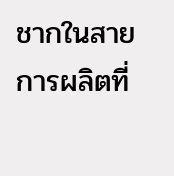ชากในสายการผลิตที่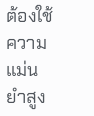ต้องใช้ความแม่นยำสูง